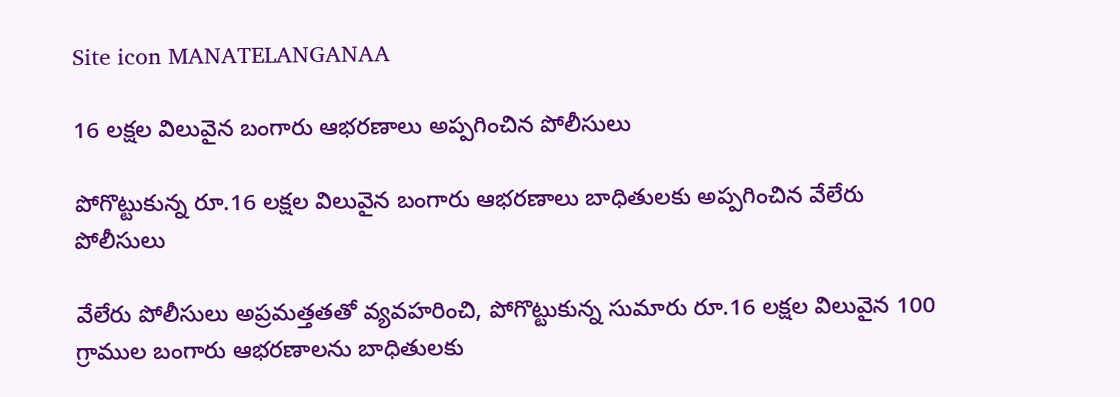Site icon MANATELANGANAA

16 లక్షల విలువైన బంగారు ఆభరణాలు అప్పగించిన పోలీసులు

పోగొట్టుకున్న రూ.16 లక్షల విలువైన బంగారు ఆభరణాలు బాధితులకు అప్పగించిన వేలేరు పోలీసులు

వేలేరు పోలీసులు అప్రమత్తతతో వ్యవహరించి, పోగొట్టుకున్న సుమారు రూ.16 లక్షల విలువైన 100 గ్రాముల బంగారు ఆభరణాలను బాధితులకు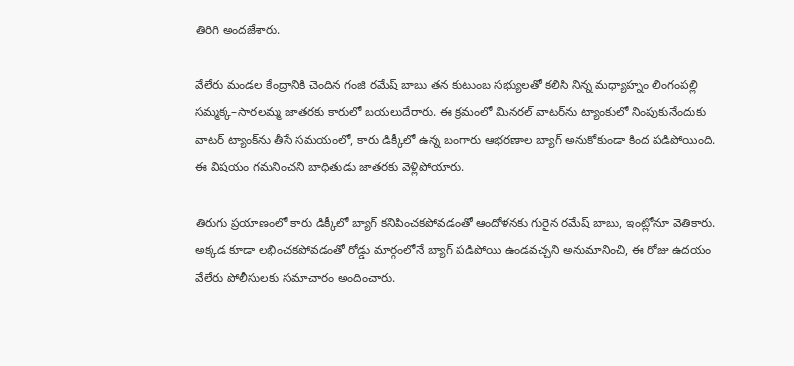తిరిగి అందజేశారు.

వేలేరు మండల కేంద్రానికి చెందిన గంజి రమేష్ బాబు తన కుటుంబ సభ్యులతో కలిసి నిన్న మధ్యాహ్నం లింగంపల్లి సమ్మక్క–సారలమ్మ జాతరకు కారులో బయలుదేరారు. ఈ క్రమంలో మినరల్ వాటర్‌ను ట్యాంకులో నింపుకునేందుకు వాటర్ ట్యాంక్‌ను తీసే సమయంలో, కారు డిక్కీలో ఉన్న బంగారు ఆభరణాల బ్యాగ్ అనుకోకుండా కింద పడిపోయింది. ఈ విషయం గమనించని బాధితుడు జాతరకు వెళ్లిపోయారు.

తిరుగు ప్రయాణంలో కారు డిక్కీలో బ్యాగ్ కనిపించకపోవడంతో ఆందోళనకు గురైన రమేష్ బాబు, ఇంట్లోనూ వెతికారు. అక్కడ కూడా లభించకపోవడంతో రోడ్డు మార్గంలోనే బ్యాగ్ పడిపోయి ఉండవచ్చని అనుమానించి, ఈ రోజు ఉదయం వేలేరు పోలీసులకు సమాచారం అందించారు.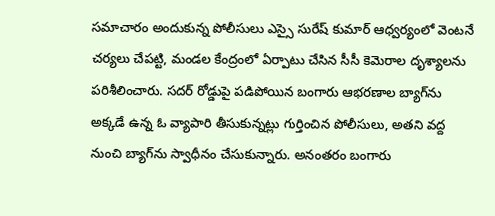సమాచారం అందుకున్న పోలీసులు ఎస్సై సురేష్ కుమార్ ఆధ్వర్యంలో వెంటనే చర్యలు చేపట్టి, మండల కేంద్రంలో ఏర్పాటు చేసిన సీసీ కెమెరాల దృశ్యాలను పరిశీలించారు. సదర్ రోడ్డుపై పడిపోయిన బంగారు ఆభరణాల బ్యాగ్‌ను అక్కడే ఉన్న ఓ వ్యాపారి తీసుకున్నట్లు గుర్తించిన పోలీసులు, అతని వద్ద నుంచి బ్యాగ్‌ను స్వాధీనం చేసుకున్నారు. అనంతరం బంగారు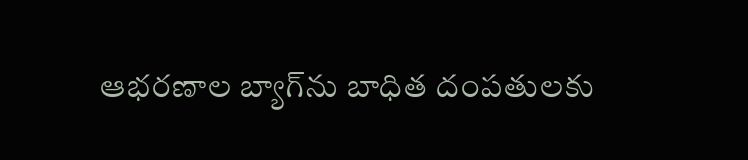ఆభరణాల బ్యాగ్‌ను బాధిత దంపతులకు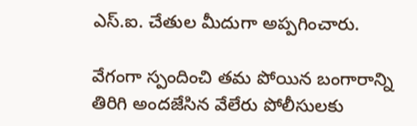ఎస్‌.ఐ. చేతుల మీదుగా అప్పగించారు.

వేగంగా స్పందించి తమ పోయిన బంగారాన్ని తిరిగి అందజేసిన వేలేరు పోలీసులకు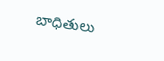బాధితులు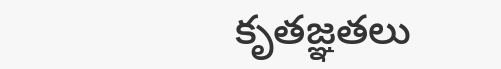కృతజ్ఞతలు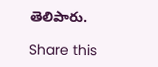తెలిపారు.

Share this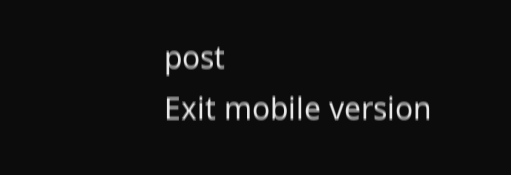post
Exit mobile version